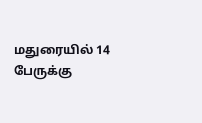மதுரையில் 14 பேருக்கு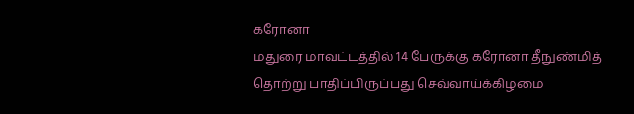கரோனா
மதுரை மாவட்டத்தில் 14 பேருக்கு கரோனா தீநுண்மித் தொற்று பாதிப்பிருப்பது செவ்வாய்க்கிழமை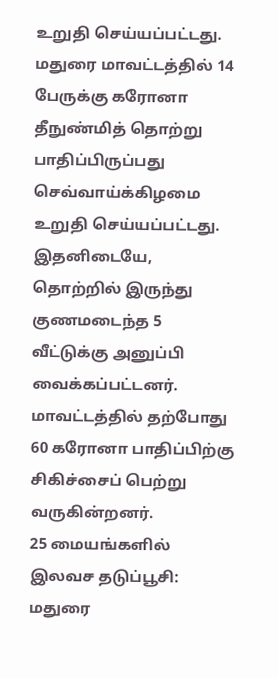உறுதி செய்யப்பட்டது.
மதுரை மாவட்டத்தில் 14 பேருக்கு கரோனா தீநுண்மித் தொற்று பாதிப்பிருப்பது செவ்வாய்க்கிழமை உறுதி செய்யப்பட்டது.
இதனிடையே, தொற்றில் இருந்து குணமடைந்த 5 வீட்டுக்கு அனுப்பி வைக்கப்பட்டனர். மாவட்டத்தில் தற்போது 60 கரோனா பாதிப்பிற்கு சிகிச்சைப் பெற்று வருகின்றனர்.
25 மையங்களில் இலவச தடுப்பூசி: மதுரை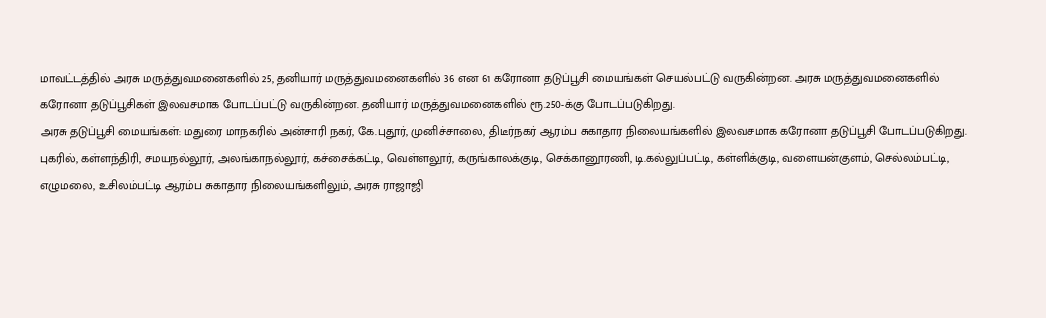மாவட்டத்தில் அரசு மருத்துவமனைகளில் 25, தனியார் மருத்துவமனைகளில் 36 என 61 கரோனா தடுப்பூசி மையங்கள் செயல்பட்டு வருகின்றன. அரசு மருத்துவமனைகளில் கரோனா தடுப்பூசிகள் இலவசமாக போடப்பட்டு வருகின்றன. தனியார் மருத்துவமனைகளில் ரூ.250-க்கு போடப்படுகிறது.
அரசு தடுப்பூசி மையங்கள்: மதுரை மாநகரில் அன்சாரி நகர், கே.புதூர், முனிச்சாலை, திடீர்நகர் ஆரம்ப சுகாதார நிலையங்களில் இலவசமாக கரோனா தடுப்பூசி போடப்படுகிறது.
புகரில், கள்ளந்திரி, சமயநல்லூர், அலங்காநல்லூர், கச்சைக்கட்டி, வெள்ளலூர், கருங்காலக்குடி, செக்கானூரணி, டி.கல்லுப்பட்டி, கள்ளிக்குடி, வளையன்குளம், செல்லம்பட்டி, எழுமலை, உசிலம்பட்டி ஆரம்ப சுகாதார நிலையங்களிலும், அரசு ராஜாஜி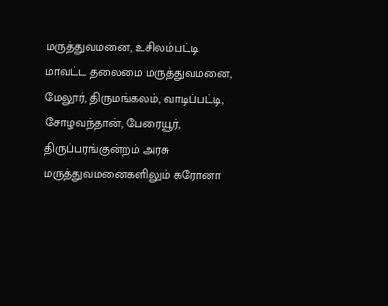மருத்துவமனை, உசிலம்பட்டி மாவட்ட தலைமை மருத்துவமனை, மேலூர், திருமங்கலம், வாடிப்பட்டி, சோழவந்தான், பேரையூர், திருப்பரங்குன்றம் அரசு மருத்துவமனைகளிலும் கரோனா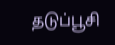தடுப்பூசி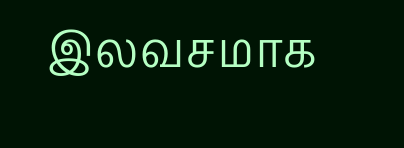இலவசமாக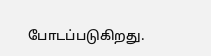போடப்படுகிறது.